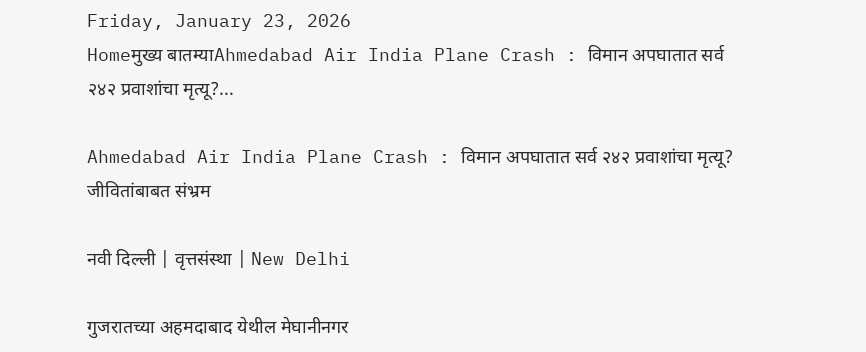Friday, January 23, 2026
Homeमुख्य बातम्याAhmedabad Air India Plane Crash : विमान अपघातात सर्व २४२ प्रवाशांचा मृत्यू?...

Ahmedabad Air India Plane Crash : विमान अपघातात सर्व २४२ प्रवाशांचा मृत्यू? जीवितांबाबत संभ्रम

नवी दिल्ली | वृत्तसंस्था | New Delhi

गुजरातच्या अहमदाबाद येथील मेघानीनगर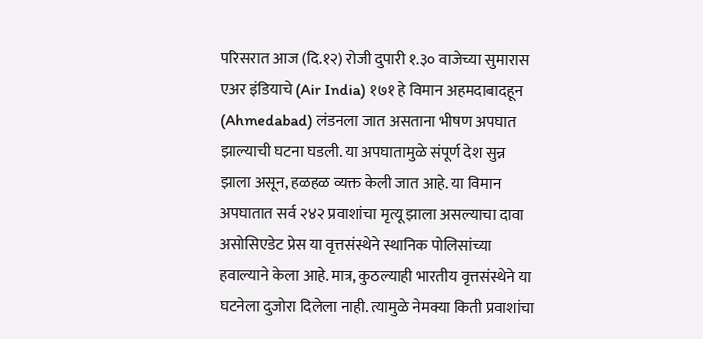परिसरात आज (दि.१२) रोजी दुपारी १.३० वाजेच्या सुमारास एअर इंडियाचे (Air India) १७१ हे विमान अहमदाबादहून (Ahmedabad) लंडनला जात असताना भीषण अपघात झाल्याची घटना घडली. या अपघातामुळे संपूर्ण देश सुन्न झाला असून, हळहळ व्यक्त केली जात आहे. या विमान अपघातात सर्व २४२ प्रवाशांचा मृत्यू झाला असल्याचा दावा असोसिएडेट प्रेस या वृत्तसंस्थेने स्थानिक पोलिसांच्या हवाल्याने केला आहे. मात्र, कुठल्याही भारतीय वृत्तसंस्थेने या घटनेला दुजोरा दिलेला नाही. त्यामुळे नेमक्या किती प्रवाशांचा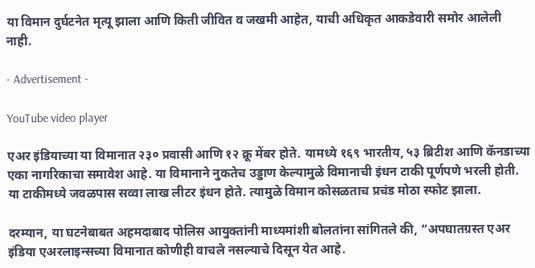या विमान दुर्घटनेत मृत्यू झाला आणि किती जीवित व जखमी आहेत, याची अधिकृत आकडेवारी समोर आलेली नाही.

- Advertisement -

YouTube video player

एअर इंडियाच्या या विमानात २३० प्रवासी आणि १२ क्रू मेंबर होते. यामध्ये १६९ भारतीय, ५३ ब्रिटीश आणि कॅनडाच्या एका नागरिकाचा समावेश आहे. या विमानाने नुकतेच उड्डाण केल्यामुळे विमानाची इंधन टाकी पूर्णपणे भरली होती. या टाकीमध्ये जवळपास सव्वा लाख लीटर इंधन होते. त्यामुळे विमान कोसळताच प्रचंड मोठा स्फोट झाला.

दरम्यान, या घटनेबाबत अहमदाबाद पोलिस आयुक्तांनी माध्यमांशी बोलतांना सांगितले की, “अपघातग्रस्त एअर इंडिया एअरलाइन्सच्या विमानात कोणीही वाचले नसल्याचे दिसून येत आहे.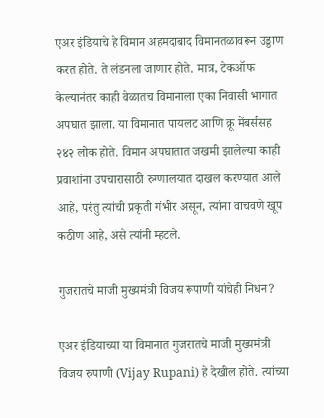एअर इंडियाचे हे विमान अहमदाबाद विमानतळावरून उड्डाण करत होते. ते लंडनला जाणार होते. मात्र, टेकऑफ केल्यानंतर काही वेळातच विमानाला एका निवासी भागात अपघात झाला. या विमानात पायलट आणि क्रू मेंबर्ससह २४२ लोक होते. विमान अपघातात जखमी झालेल्या काही प्रवाशांना उपचारासाठी रुग्णालयात दाखल करण्यात आले आहे, परंतु त्यांची प्रकृती गंभीर असून, त्यांना वाचवणे खूप कठीण आहे, असे त्यांनी म्हटले.

गुजरातचे माजी मुख्यमंत्री विजय रूपाणी यांचेही निधन?

एअर इंडियाच्या या विमानात गुजरातचे माजी मुख्यमंत्री विजय रुपाणी (Vijay Rupani) हे देखील होते. त्यांच्या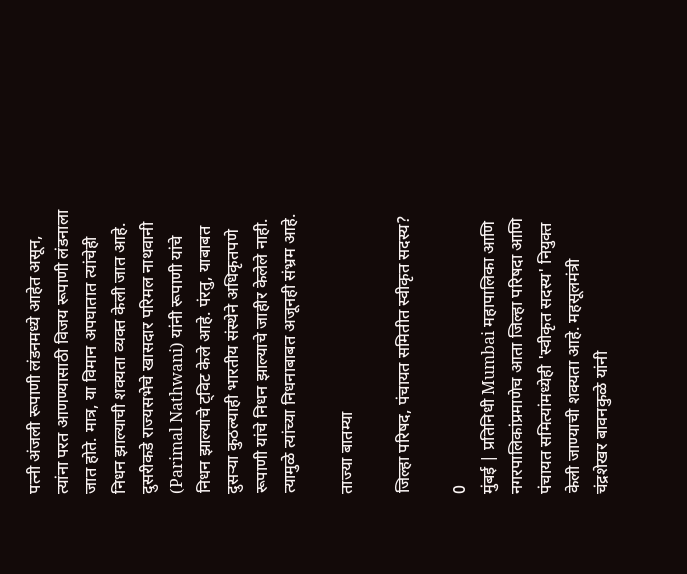पत्नी अंजली रूपाणी लंडनमध्ये आहेत असून, त्यांना परत आणण्यासाठी विजय रूपाणी लंडनाला जात होते. मात्र, या विमान अपघातात त्यांचेही निधन झाल्याची शक्यता व्यक्त केली जात आहे. दुसरीकडे राज्यसभेचे खासदार परिमल नाथवानी (Parimal Nathwani) यांनी रूपाणी यांचे निधन झाल्याचे ट्विट केले आहे. पंरतु, याबाबत दुसऱ्या कुठल्याही भारतीय संस्थेने अधिकृतपणे रूपाणी यांचे निधन झाल्याचे जाहीर केलेले नाही. त्यामुळे त्यांच्या निधनाबाबत अजूनही संभ्रम आहे.

ताज्या बातम्या

जिल्हा परिषद, पंचायत समितीत स्वीकृत सदस्य?

0
मुंबई | प्रतिनिधी Mumbai महापालिका आणि नगरपालिकांप्रमाणेच आता जिल्हा परिषदा आणि पंचायत समित्यांमध्येही 'स्वीकृत सदस्य' नियुक्त केली जाण्याची शक्यता आहे. महसूलमंत्री चंद्रशेखर बावनकुळे यांनी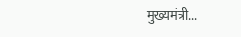मुख्यमंत्री...